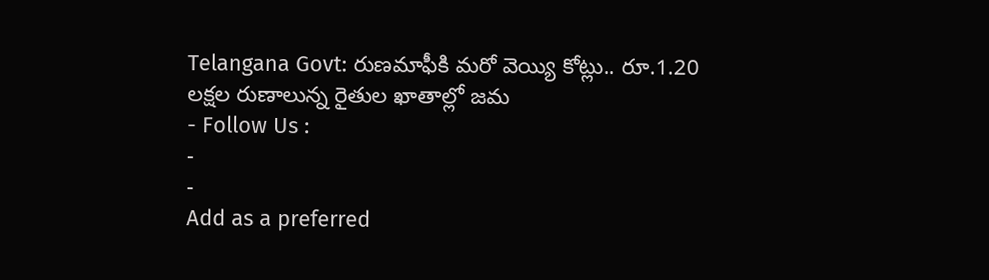Telangana Govt: రుణమాఫీకి మరో వెయ్యి కోట్లు.. రూ.1.20 లక్షల రుణాలున్న రైతుల ఖాతాల్లో జమ
- Follow Us :
-
-
Add as a preferred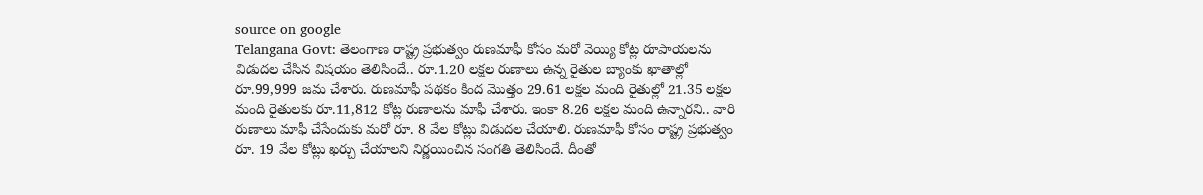source on google
Telangana Govt: తెలంగాణ రాష్ట్ర ప్రభుత్వం రుణమాఫీ కోసం మరో వెయ్యి కోట్ల రూపాయలను విడుదల చేసిన విషయం తెలిసిందే.. రూ.1.20 లక్షల రుణాలు ఉన్న రైతుల బ్యాంకు ఖాతాల్లో రూ.99,999 జమ చేశారు. రుణమాఫీ పథకం కింద మొత్తం 29.61 లక్షల మంది రైతుల్లో 21.35 లక్షల మంది రైతులకు రూ.11,812 కోట్ల రుణాలను మాఫీ చేశారు. ఇంకా 8.26 లక్షల మంది ఉన్నారని.. వారి రుణాలు మాఫీ చేసేందుకు మరో రూ. 8 వేల కోట్లు విడుదల చేయాలి. రుణమాఫీ కోసం రాష్ట్ర ప్రభుత్వం రూ. 19 వేల కోట్లు ఖర్చు చేయాలని నిర్ణయించిన సంగతి తెలిసిందే. దీంతో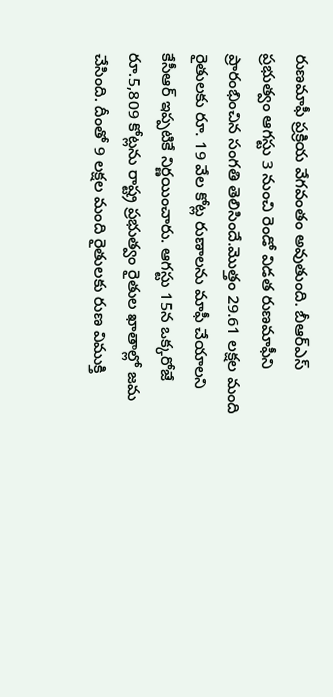రుణమాఫీ ప్రక్రియ వేగవంతం అవుతుంది. బీఆర్ఎస్ ప్రభుత్వం ఆగస్టు 3 నుంచి రెండో విడత రుణమాఫీని ప్రారంభించిన సంగతి తెలిసిందే.మొత్తం 29.61 లక్షల మంది రైతులకు రూ. 19 వేల కోట్ల రుణాలను మాఫీ చేయాలని కేసీఆర్ ఇప్పటికే నిర్ణయించారు. ఆగస్టు 15న ఒక్కరోజే రూ.5,809 కోట్లను రాష్ట్ర ప్రభుత్వం రైతుల ఖాతాల్లో జమ చేసింది. దీంతో 9 లక్షల మంది రైతులకు రుణ విముక్తి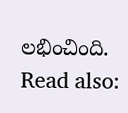లభించింది.
Read also: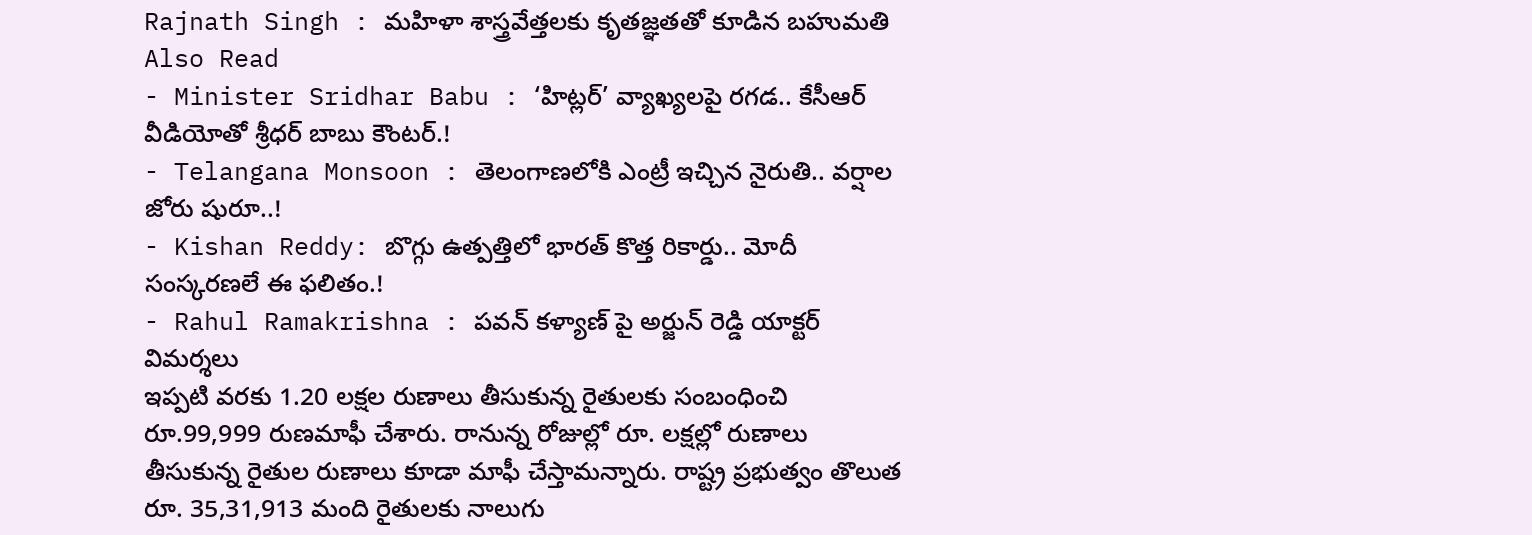Rajnath Singh : మహిళా శాస్త్రవేత్తలకు కృతజ్ఞతతో కూడిన బహుమతి
Also Read
- Minister Sridhar Babu : ‘హిట్లర్’ వ్యాఖ్యలపై రగడ.. కేసీఆర్ వీడియోతో శ్రీధర్ బాబు కౌంటర్.!
- Telangana Monsoon : తెలంగాణలోకి ఎంట్రీ ఇచ్చిన నైరుతి.. వర్షాల జోరు షురూ..!
- Kishan Reddy: బొగ్గు ఉత్పత్తిలో భారత్ కొత్త రికార్డు.. మోదీ సంస్కరణలే ఈ ఫలితం.!
- Rahul Ramakrishna : పవన్ కళ్యాణ్ పై అర్జున్ రెడ్డి యాక్టర్ విమర్శలు
ఇప్పటి వరకు 1.20 లక్షల రుణాలు తీసుకున్న రైతులకు సంబంధించి రూ.99,999 రుణమాఫీ చేశారు. రానున్న రోజుల్లో రూ. లక్షల్లో రుణాలు తీసుకున్న రైతుల రుణాలు కూడా మాఫీ చేస్తామన్నారు. రాష్ట్ర ప్రభుత్వం తొలుత రూ. 35,31,913 మంది రైతులకు నాలుగు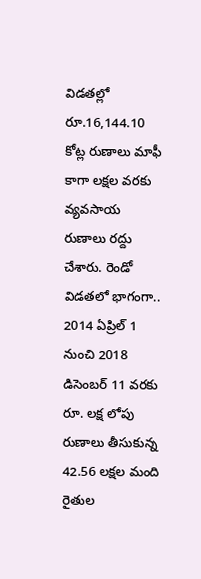విడతల్లో రూ.16,144.10 కోట్ల రుణాలు మాఫీ కాగా లక్షల వరకు వ్యవసాయ రుణాలు రద్దు చేశారు. రెండో విడతలో భాగంగా.. 2014 ఏప్రిల్ 1 నుంచి 2018 డిసెంబర్ 11 వరకు రూ. లక్ష లోపు రుణాలు తీసుకున్న 42.56 లక్షల మంది రైతుల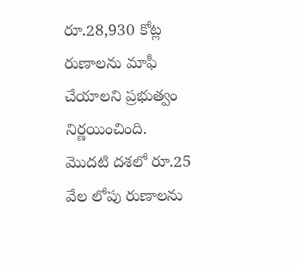రూ.28,930 కోట్ల రుణాలను మాఫీ చేయాలని ప్రభుత్వం నిర్ణయించింది. మొదటి దశలో రూ.25 వేల లోపు రుణాలను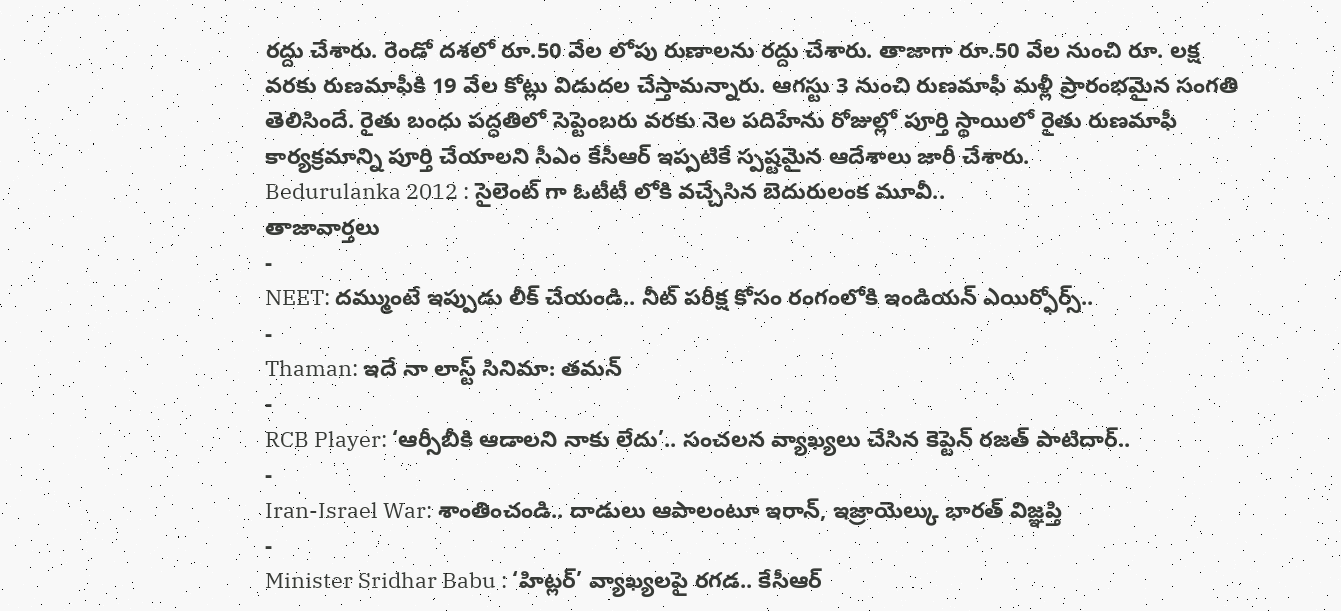రద్దు చేశారు. రెండో దశలో రూ.50 వేల లోపు రుణాలను రద్దు చేశారు. తాజాగా రూ.50 వేల నుంచి రూ. లక్ష వరకు రుణమాఫీకి 19 వేల కోట్లు విడుదల చేస్తామన్నారు. ఆగస్టు 3 నుంచి రుణమాఫీ మళ్లీ ప్రారంభమైన సంగతి తెలిసిందే. రైతు బంధు పద్ధతిలో సెప్టెంబరు వరకు నెల పదిహేను రోజుల్లో పూర్తి స్థాయిలో రైతు రుణమాఫీ కార్యక్రమాన్ని పూర్తి చేయాలని సీఎం కేసీఆర్ ఇప్పటికే స్పష్టమైన ఆదేశాలు జారీ చేశారు.
Bedurulanka 2012 : సైలెంట్ గా ఓటీటీ లోకి వచ్చేసిన బెదురులంక మూవీ..
తాజావార్తలు
-
NEET: దమ్ముంటే ఇప్పుడు లీక్ చేయండి.. నీట్ పరీక్ష కోసం రంగంలోకి ఇండియన్ ఎయిర్ఫోర్స్..
-
Thaman: ఇదే నా లాస్ట్ సినిమా: తమన్
-
RCB Player: ‘ఆర్సీబీకి ఆడాలని నాకు లేదు’.. సంచలన వ్యాఖ్యలు చేసిన కెప్టెన్ రజత్ పాటిదార్..
-
Iran-Israel War: శాంతించండి.. దాడులు ఆపాలంటూ ఇరాన్, ఇజ్రాయెల్కు భారత్ విజ్ఞప్తి
-
Minister Sridhar Babu : ‘హిట్లర్’ వ్యాఖ్యలపై రగడ.. కేసీఆర్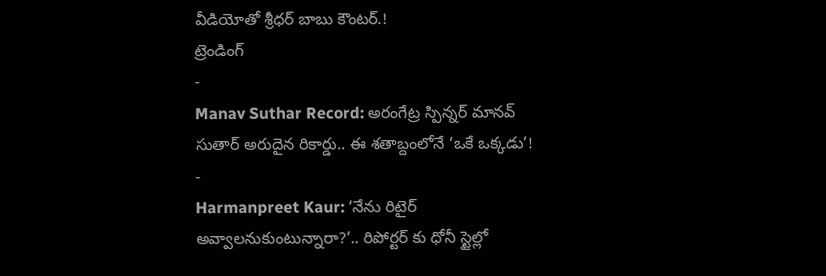వీడియోతో శ్రీధర్ బాబు కౌంటర్.!
ట్రెండింగ్
-
Manav Suthar Record: అరంగేట్ర స్పిన్నర్ మానవ్ సుతార్ అరుదైన రికార్డు.. ఈ శతాబ్దంలోనే ‘ఒకే ఒక్కడు’!
-
Harmanpreet Kaur: ‘నేను రిటైర్ అవ్వాలనుకుంటున్నారా?’.. రిపోర్టర్ కు ధోనీ స్టైల్లో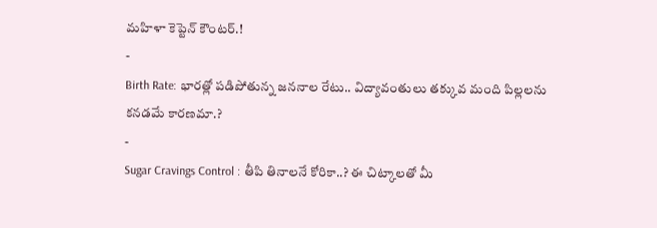మహిళా కెప్టెన్ కౌంటర్.!
-
Birth Rate: భారత్లో పడిపోతున్న జననాల రేటు.. విద్యావంతులు తక్కువ మంది పిల్లలను కనడమే కారణమా.?
-
Sugar Cravings Control : తీపి తినాలనే కోరికా..? ఈ చిట్కాలతో మీ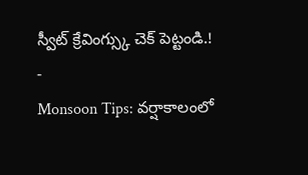స్వీట్ క్రేవింగ్స్కు చెక్ పెట్టండి.!
-
Monsoon Tips: వర్షాకాలంలో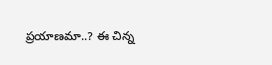ప్రయాణమా..? ఈ చిన్న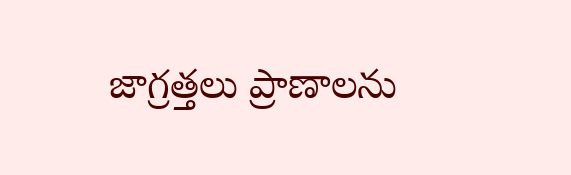జాగ్రత్తలు ప్రాణాలను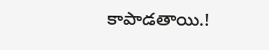కాపాడతాయి.!